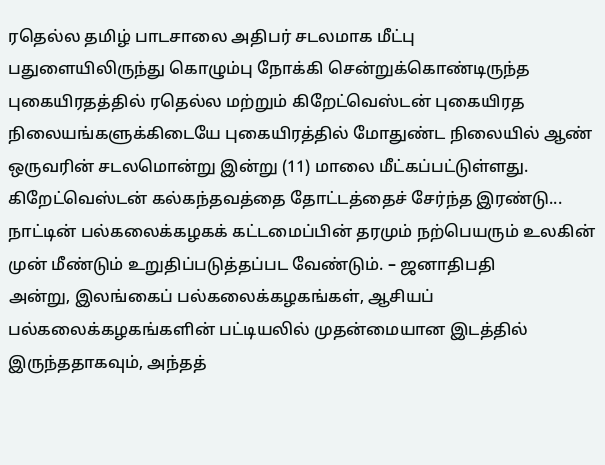ரதெல்ல தமிழ் பாடசாலை அதிபர் சடலமாக மீட்பு
பதுளையிலிருந்து கொழும்பு நோக்கி சென்றுக்கொண்டிருந்த புகையிரதத்தில் ரதெல்ல மற்றும் கிறேட்வெஸ்டன் புகையிரத நிலையங்களுக்கிடையே புகையிரத்தில் மோதுண்ட நிலையில் ஆண் ஒருவரின் சடலமொன்று இன்று (11) மாலை மீட்கப்பட்டுள்ளது.
கிறேட்வெஸ்டன் கல்கந்தவத்தை தோட்டத்தைச் சேர்ந்த இரண்டு...
நாட்டின் பல்கலைக்கழகக் கட்டமைப்பின் தரமும் நற்பெயரும் உலகின் முன் மீண்டும் உறுதிப்படுத்தப்பட வேண்டும். – ஜனாதிபதி
அன்று, இலங்கைப் பல்கலைக்கழகங்கள், ஆசியப் பல்கலைக்கழகங்களின் பட்டியலில் முதன்மையான இடத்தில் இருந்ததாகவும், அந்தத்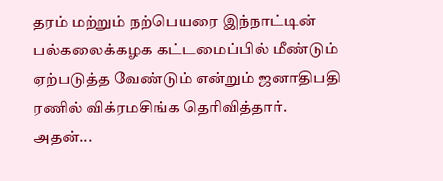தரம் மற்றும் நற்பெயரை இந்நாட்டின் பல்கலைக்கழக கட்டமைப்பில் மீண்டும் ஏற்படுத்த வேண்டும் என்றும் ஜனாதிபதி ரணில் விக்ரமசிங்க தெரிவித்தார்.
அதன்...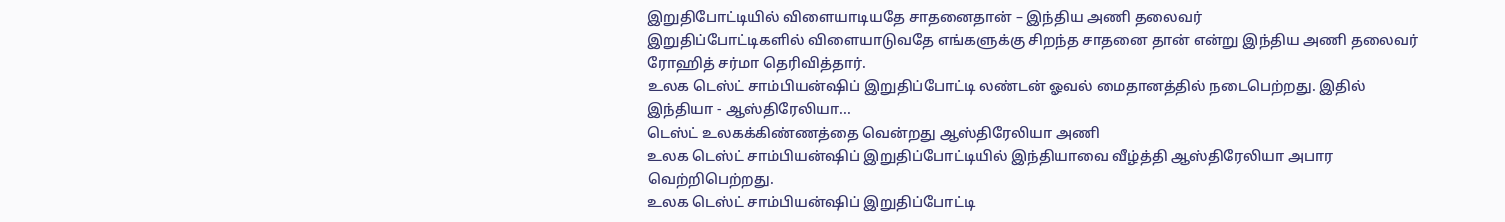இறுதிபோட்டியில் விளையாடியதே சாதனைதான் – இந்திய அணி தலைவர்
இறுதிப்போட்டிகளில் விளையாடுவதே எங்களுக்கு சிறந்த சாதனை தான் என்று இந்திய அணி தலைவர் ரோஹித் சர்மா தெரிவித்தார்.
உலக டெஸ்ட் சாம்பியன்ஷிப் இறுதிப்போட்டி லண்டன் ஓவல் மைதானத்தில் நடைபெற்றது. இதில் இந்தியா - ஆஸ்திரேலியா...
டெஸ்ட் உலகக்கிண்ணத்தை வென்றது ஆஸ்திரேலியா அணி
உலக டெஸ்ட் சாம்பியன்ஷிப் இறுதிப்போட்டியில் இந்தியாவை வீழ்த்தி ஆஸ்திரேலியா அபார வெற்றிபெற்றது.
உலக டெஸ்ட் சாம்பியன்ஷிப் இறுதிப்போட்டி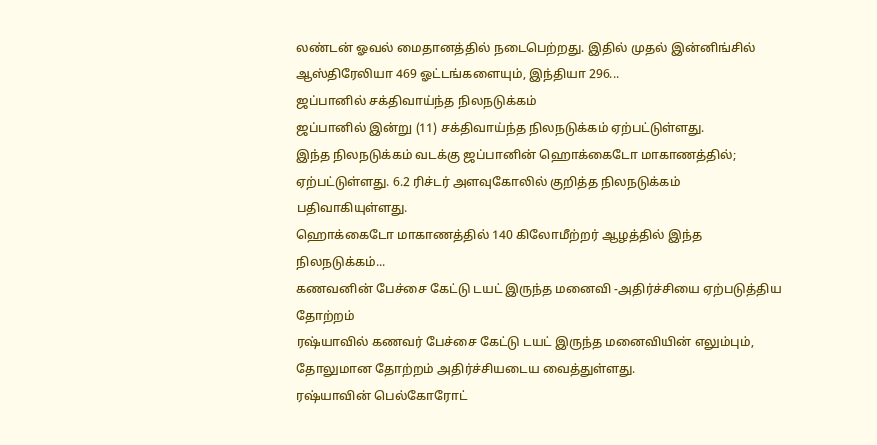லண்டன் ஓவல் மைதானத்தில் நடைபெற்றது. இதில் முதல் இன்னிங்சில் ஆஸ்திரேலியா 469 ஓட்டங்களையும், இந்தியா 296...
ஜப்பானில் சக்திவாய்ந்த நிலநடுக்கம்
ஜப்பானில் இன்று (11) சக்திவாய்ந்த நிலநடுக்கம் ஏற்பட்டுள்ளது.
இந்த நிலநடுக்கம் வடக்கு ஜப்பானின் ஹொக்கைடோ மாகாணத்தில்; ஏற்பட்டுள்ளது. 6.2 ரிச்டர் அளவுகோலில் குறித்த நிலநடுக்கம் பதிவாகியுள்ளது.
ஹொக்கைடோ மாகாணத்தில் 140 கிலோமீற்றர் ஆழத்தில் இந்த நிலநடுக்கம்...
கணவனின் பேச்சை கேட்டு டயட் இருந்த மனைவி -அதிர்ச்சியை ஏற்படுத்திய தோற்றம்
ரஷ்யாவில் கணவர் பேச்சை கேட்டு டயட் இருந்த மனைவியின் எலும்பும், தோலுமான தோற்றம் அதிர்ச்சியடைய வைத்துள்ளது.
ரஷ்யாவின் பெல்கோரோட்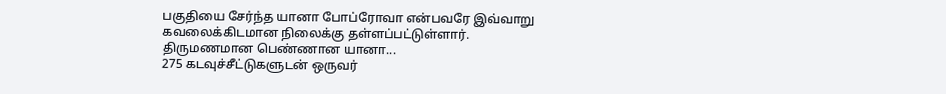பகுதியை சேர்ந்த யானா போப்ரோவா என்பவரே இவ்வாறு கவலைக்கிடமான நிலைக்கு தள்ளப்பட்டுள்ளார்.
திருமணமான பெண்ணான யானா...
275 கடவுச்சீட்டுகளுடன் ஒருவர்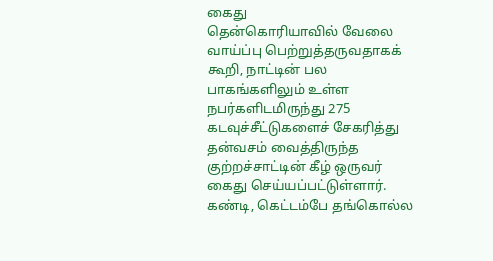கைது
தென்கொரியாவில் வேலை வாய்ப்பு பெற்றுத்தருவதாகக் கூறி, நாட்டின் பல பாகங்களிலும் உள்ள நபர்களிடமிருந்து 275 கடவுச்சீட்டுகளைச் சேகரித்து தன்வசம் வைத்திருந்த குற்றச்சாட்டின் கீழ் ஒருவர் கைது செய்யப்பட்டுள்ளார்.
கண்டி, கெட்டம்பே தங்கொல்ல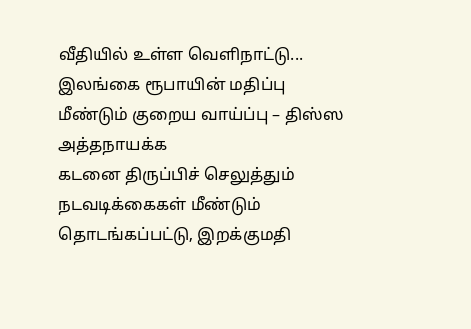வீதியில் உள்ள வெளிநாட்டு...
இலங்கை ரூபாயின் மதிப்பு மீண்டும் குறைய வாய்ப்பு – திஸ்ஸ அத்தநாயக்க
கடனை திருப்பிச் செலுத்தும் நடவடிக்கைகள் மீண்டும் தொடங்கப்பட்டு, இறக்குமதி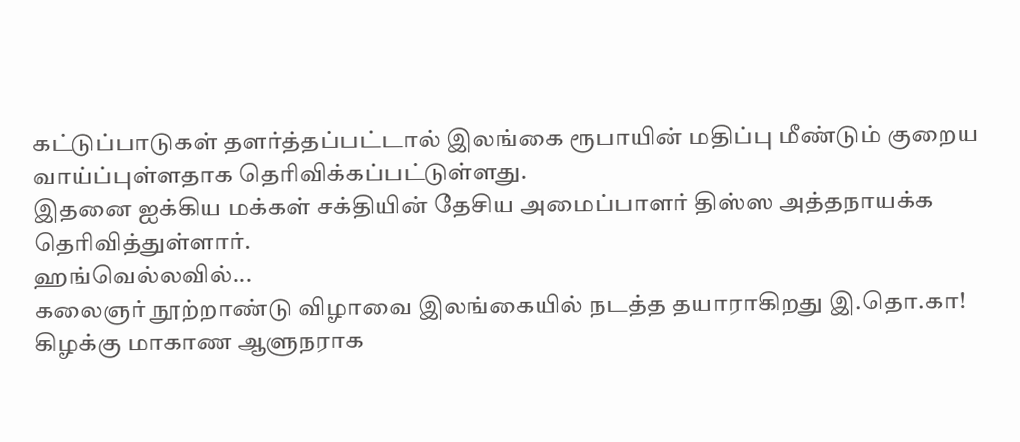கட்டுப்பாடுகள் தளர்த்தப்பட்டால் இலங்கை ரூபாயின் மதிப்பு மீண்டும் குறைய வாய்ப்புள்ளதாக தெரிவிக்கப்பட்டுள்ளது.
இதனை ஐக்கிய மக்கள் சக்தியின் தேசிய அமைப்பாளர் திஸ்ஸ அத்தநாயக்க தெரிவித்துள்ளார்.
ஹங்வெல்லவில்...
கலைஞர் நூற்றாண்டு விழாவை இலங்கையில் நடத்த தயாராகிறது இ.தொ.கா!
கிழக்கு மாகாண ஆளுநராக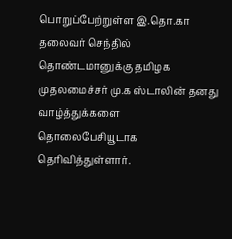பொறுப்பேற்றுள்ள இ.தொ.கா தலைவர் செந்தில் தொண்டமானுக்கு தமிழக முதலமைச்சர் மு.க ஸ்டாலின் தனது வாழ்த்துக்களை தொலைபேசியூடாக தெரிவித்துள்ளார்.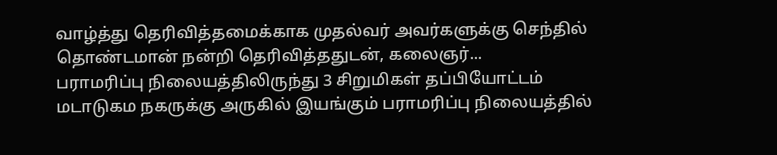வாழ்த்து தெரிவித்தமைக்காக முதல்வர் அவர்களுக்கு செந்தில் தொண்டமான் நன்றி தெரிவித்ததுடன், கலைஞர்...
பராமரிப்பு நிலையத்திலிருந்து 3 சிறுமிகள் தப்பியோட்டம்
மடாடுகம நகருக்கு அருகில் இயங்கும் பராமரிப்பு நிலையத்தில்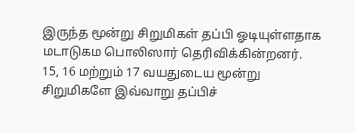இருந்த மூன்று சிறுமிகள் தப்பி ஓடியுள்ளதாக மடாடுகம பொலிஸார் தெரிவிக்கின்றனர்.
15, 16 மற்றும் 17 வயதுடைய மூன்று சிறுமிகளே இவ்வாறு தப்பிச்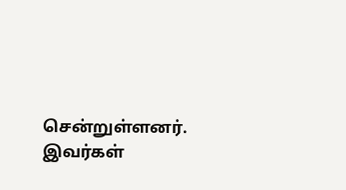சென்றுள்ளனர்.
இவர்கள்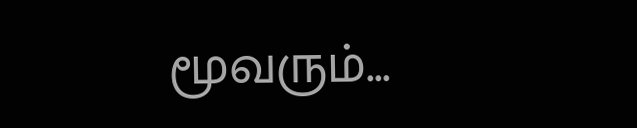மூவரும்...